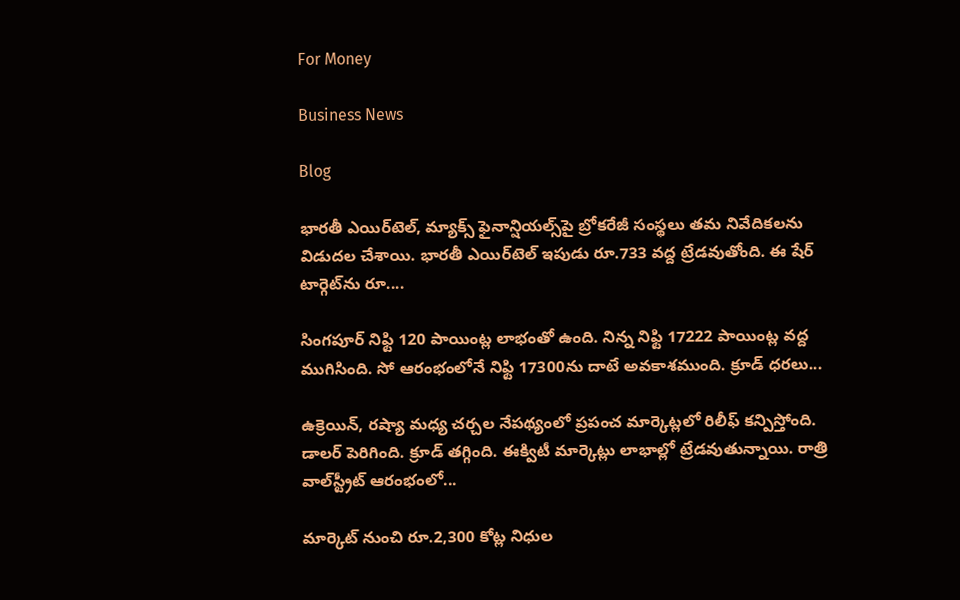For Money

Business News

Blog

భారతీ ఎయిర్‌టెల్‌, మ్యాక్స్ ఫైనాన్షియల్స్‌పై బ్రోకరేజీ సంస్థలు తమ నివేదికలను విడుదల చేశాయి. భారతీ ఎయిర్‌టెల్‌ ఇపుడు రూ.733 వద్ద ట్రేడవుతోంది. ఈ షేర్‌ టార్గెట్‌ను రూ....

సింగపూర్ నిఫ్టి 120 పాయింట్ల లాభంతో ఉంది. నిన్న నిఫ్టి 17222 పాయింట్ల వద్ద ముగిసింది. సో ఆరంభంలోనే నిఫ్టి 17300ను దాటే అవకాశముంది. క్రూడ్‌ ధరలు...

ఉక్రెయిన్‌, రష్యా మధ్య చర్చల నేపథ్యంలో ప్రపంచ మార్కెట్లలో రిలీఫ్‌ కన్పిస్తోంది. డాలర్‌ పెరిగింది. క్రూడ్‌ తగ్గింది. ఈక్విటీ మార్కెట్లు లాభాల్లో ట్రేడవుతున్నాయి. రాత్రి వాల్‌స్ట్రీట్‌ ఆరంభంలో...

మార్కెట్‌ నుంచి రూ.2,300 కోట్ల నిధుల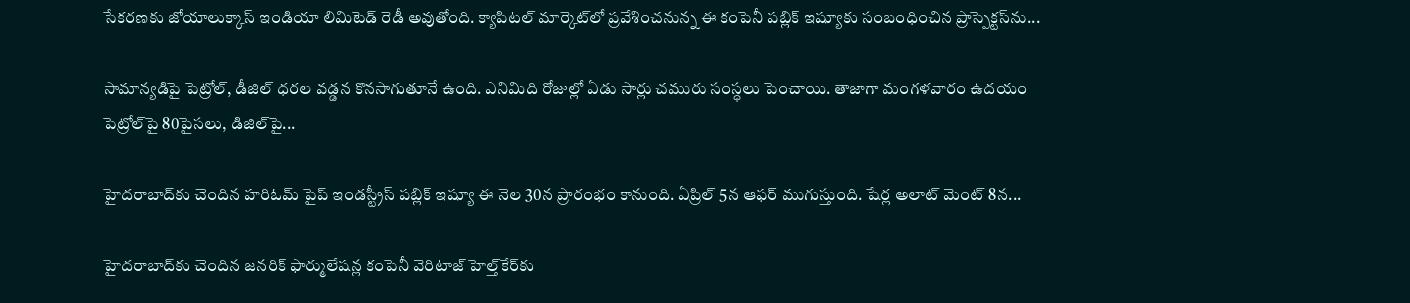సేకరణకు జోయాలుక్కాస్‌ ఇండియా లిమిటెడ్‌ రెడీ అవుతోంది. క్యాపిటల్‌ మార్కెట్‌లో ప్రవేశించనున్న ఈ కంపెనీ పబ్లిక్‌ ఇష్యూకు సంబంధించిన ప్రాస్పెక్టస్‌ను...

సామాన్యడిపై పెట్రోల్, డీజిల్ ధరల వడ్డన కొనసాగుతూనే ఉంది. ఎనిమిది రోజుల్లో ఏడు సార్లు చమురు సంస్ధలు పెంచాయి. తాజాగా మంగళవారం ఉదయం పెట్రోల్‌పై 80పైసలు, డిజిల్‌పై...

హైదరాబాద్‌కు చెందిన హరిఓమ్‌ పైప్‌ ఇండస్ట్రీస్‌ పబ్లిక్‌ ఇష్యూ ఈ నెల 30న ప్రారంభం కానుంది. ఏప్రిల్‌ 5న ఆఫర్‌ ముగుస్తుంది. షేర్ల అలాట్‌ మెంట్‌ 8న...

హైదరాబాద్‌కు చెందిన జనరిక్‌ ఫార్ములేషన్ల కంపెనీ వెరిటాజ్‌ హెల్త్‌కేర్‌కు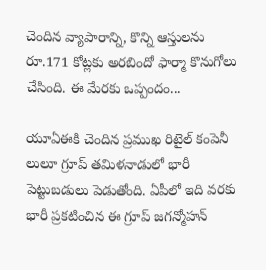చెందిన వ్యాపారాన్ని, కొన్ని ఆస్తులను రూ.171 కోట్లకు అరబిందో ఫార్మా కొనుగోలు చేసింది. ఈ మేరకు ఒప్పందం...

యూఏఈకి చెందిన ప్రముఖ రిటైల్ కంపెనీ లులూ గ్రూప్ తమిళనాడులో భారీ పెట్టుబడులు పెడుతోంది. ఏపీలో ఇది వరకు భారీ ప్రకటించిన ఈ గ్రూప్‌ జగన్మోహన్‌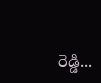రెడ్డి...